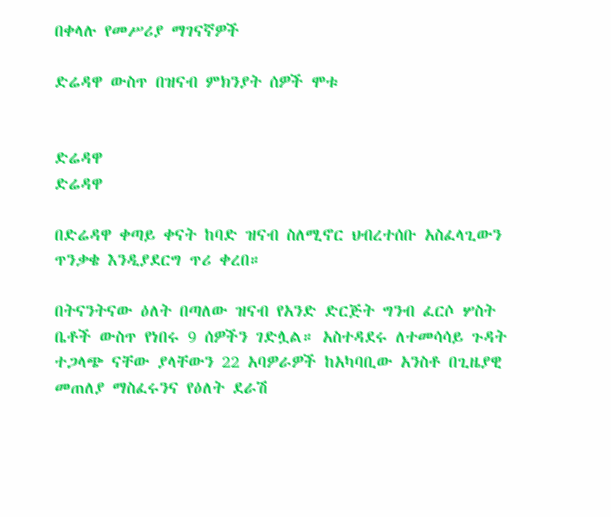በቀላሉ የመሥሪያ ማገናኛዎች

ድሬዳዋ ውስጥ በዝናብ ምክንያት ሰዎች ሞቱ


ድሬዳዋ
ድሬዳዋ

በድሬዳዋ ቀጣይ ቀናት ከባድ ዝናብ ስለሚኖር ህብረተሰቡ አስፈላጊውን ጥንቃቄ እንዲያደርግ ጥሪ ቀረበ።

በትናንትናው ዕለት በጣለው ዝናብ የአንድ ድርጅት ግንብ ፈርሶ ሦስት ቤቶች ውስጥ የነበሩ 9 ሰዎችን ገድሏል። አስተዳደሩ ለተመሳሳይ ጉዳት ተጋላጭ ናቸው ያላቸውን 22 አባዎራዎች ከአካባቢው አንስቶ በጊዜያዊ መጠለያ ማስፈሩንና የዕለት ደራሽ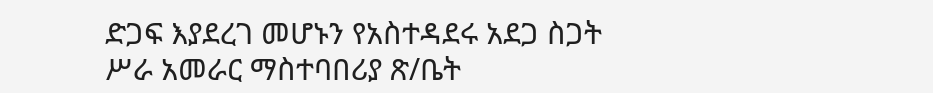ድጋፍ እያደረገ መሆኑን የአስተዳደሩ አደጋ ስጋት ሥራ አመራር ማስተባበሪያ ጽ/ቤት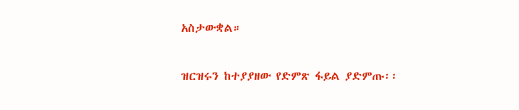አስታውቋል።

ዝርዝሩን ከተያያዘው የድምጽ ፋይል ያድምጡ፡፡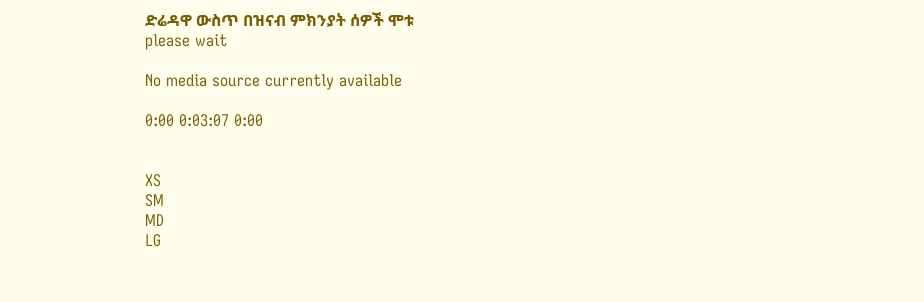ድሬዳዋ ውስጥ በዝናብ ምክንያት ሰዎች ሞቱ
please wait

No media source currently available

0:00 0:03:07 0:00


XS
SM
MD
LG